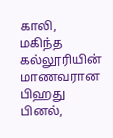காலி, மகிந்த கல்லூரியின் மாணவரான பிஹது பினல்,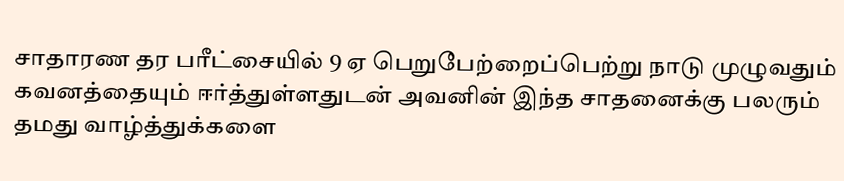சாதாரண தர பரீட்சையில் 9 ஏ பெறுபேற்றைப்பெற்று நாடு முழுவதும் கவனத்தையும் ஈர்த்துள்ளதுடன் அவனின் இந்த சாதனைக்கு பலரும் தமது வாழ்த்துக்களை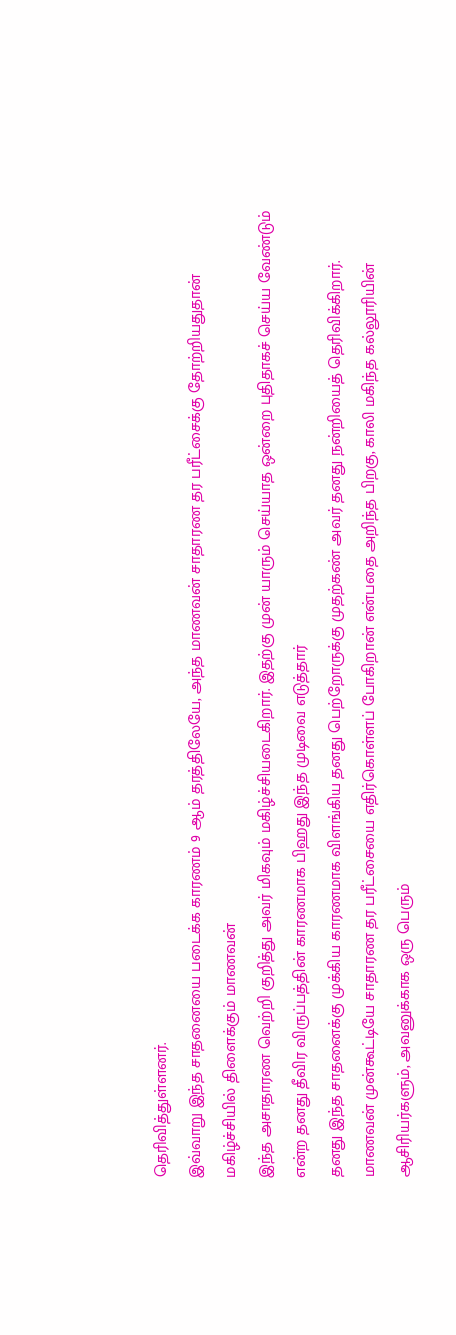தெரிவித்துள்ளனர்.
இவ்வாறு இந்த சாதனையை படைக்க காரணம் 9 ஆம் தரத்திலேயே, அந்த மாணவன் சாதாரண தர பரீட்சைக்கு தோற்றியதுதான்
மகிழ்ச்சியில் திளைக்கும் மாணவன்
இந்த அசாதாரண வெற்றி குறித்து அவர் மிகவும் மகிழ்ச்சியடைகிறார். இதற்கு முன் யாரும் செய்யாத ஒன்றை புதிதாகச் செய்ய வேண்டும் என்ற தனது தீவிர விருப்பத்தின் காரணமாக பிஹது இந்த முடிவை எடுத்தார்
தனது இந்த சாதனைக்கு முக்கிய காரணமாக விளங்கிய தனது பெற்றோருக்கு முதற்கண் அவர் தனது நன்றியைத் தெரிவிக்கிறார்.
மாணவன் முன்கூட்டியே சாதாரண தர பரீட்சையை எதிர்கொள்ளப் போகிறான் என்பதை அறிந்த பிறகு, காலி மகிந்த கல்லூரியின் ஆசிரியர்களும், அவனுக்காக ஒரு பெரும்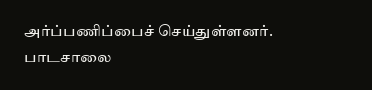அர்ப்பணிப்பைச் செய்துள்ளனர்.
பாடசாலை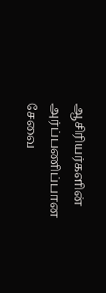ஆசிரியர்களின் அர்ப்பணிப்பான சேவை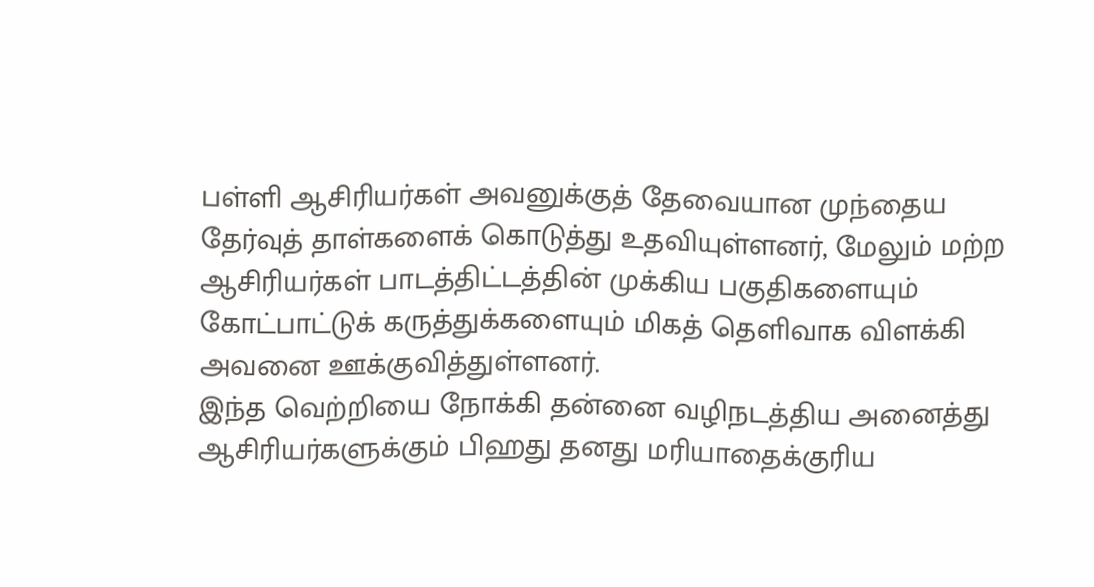பள்ளி ஆசிரியர்கள் அவனுக்குத் தேவையான முந்தைய தேர்வுத் தாள்களைக் கொடுத்து உதவியுள்ளனர், மேலும் மற்ற ஆசிரியர்கள் பாடத்திட்டத்தின் முக்கிய பகுதிகளையும் கோட்பாட்டுக் கருத்துக்களையும் மிகத் தெளிவாக விளக்கி அவனை ஊக்குவித்துள்ளனர்.
இந்த வெற்றியை நோக்கி தன்னை வழிநடத்திய அனைத்து ஆசிரியர்களுக்கும் பிஹது தனது மரியாதைக்குரிய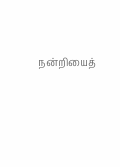நன்றியைத்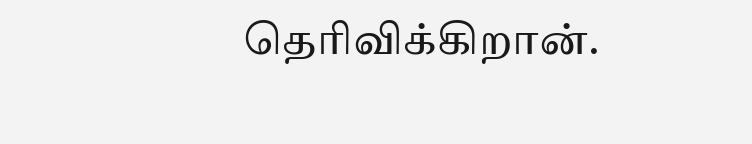தெரிவிக்கிறான்.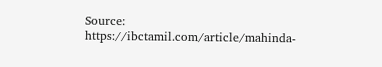Source: https://ibctamil.com/article/mahinda-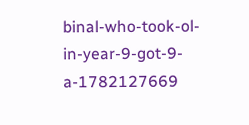binal-who-took-ol-in-year-9-got-9-a-1782127669